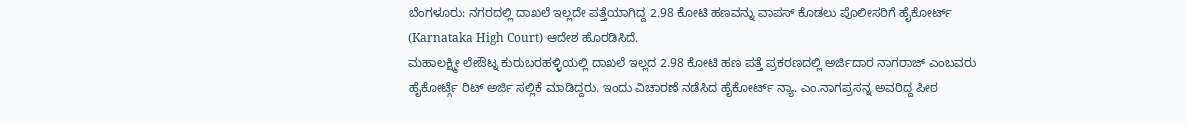ಬೆಂಗಳೂರು: ನಗರದಲ್ಲಿ ದಾಖಲೆ ಇಲ್ಲದೇ ಪತ್ತೆಯಾಗಿದ್ದ 2.98 ಕೋಟಿ ಹಣವನ್ನು ವಾಪಸ್ ಕೊಡಲು ಪೊಲೀಸರಿಗೆ ಹೈಕೋರ್ಟ್ (Karnataka High Court) ಆದೇಶ ಹೊರಡಿಸಿದೆ.
ಮಹಾಲಕ್ಷ್ಮೀ ಲೇಔಟ್ನ ಕುರುಬರಹಳ್ಳಿಯಲ್ಲಿ ದಾಖಲೆ ಇಲ್ಲದ 2.98 ಕೋಟಿ ಹಣ ಪತ್ತೆ ಪ್ರಕರಣದಲ್ಲಿ ಅರ್ಜಿದಾರ ನಾಗರಾಜ್ ಎಂಬವರು ಹೈಕೋರ್ಟ್ಗೆ ರಿಟ್ ಅರ್ಜಿ ಸಲ್ಲಿಕೆ ಮಾಡಿದ್ದರು. ಇಂದು ವಿಚಾರಣೆ ನಡೆಸಿದ ಹೈಕೋರ್ಟ್ ನ್ಯಾ. ಎಂ.ನಾಗಪ್ರಸನ್ನ ಅವರಿದ್ದ ಪೀಠ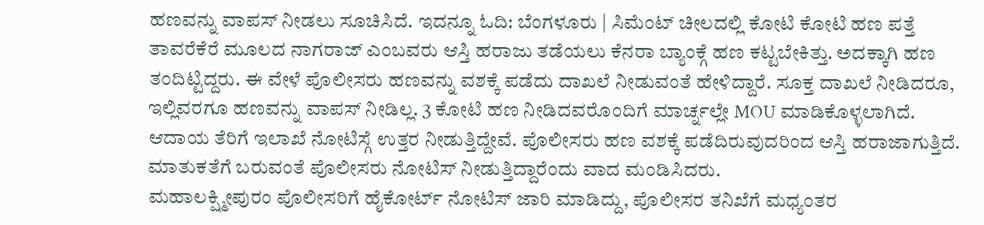ಹಣವನ್ನು ವಾಪಸ್ ನೀಡಲು ಸೂಚಿಸಿದೆ. ಇದನ್ನೂ ಓದಿ: ಬೆಂಗಳೂರು | ಸಿಮೆಂಟ್ ಚೀಲದಲ್ಲಿ ಕೋಟಿ ಕೋಟಿ ಹಣ ಪತ್ತೆ
ತಾವರೆಕೆರೆ ಮೂಲದ ನಾಗರಾಜ್ ಎಂಬವರು ಆಸ್ತಿ ಹರಾಜು ತಡೆಯಲು ಕೆನರಾ ಬ್ಯಾಂಕ್ಗೆ ಹಣ ಕಟ್ಟಬೇಕಿತ್ತು. ಅದಕ್ಕಾಗಿ ಹಣ ತಂದಿಟ್ಟಿದ್ದರು. ಈ ವೇಳೆ ಪೊಲೀಸರು ಹಣವನ್ನು ವಶಕ್ಕೆ ಪಡೆದು ದಾಖಲೆ ನೀಡುವಂತೆ ಹೇಳಿದ್ದಾರೆ. ಸೂಕ್ತ ದಾಖಲೆ ನೀಡಿದರೂ, ಇಲ್ಲಿವರಗೂ ಹಣವನ್ನು ವಾಪಸ್ ನೀಡಿಲ್ಲ. 3 ಕೋಟಿ ಹಣ ನೀಡಿದವರೊಂದಿಗೆ ಮಾರ್ಚ್ನಲ್ಲೇ MOU ಮಾಡಿಕೊಳ್ಳಲಾಗಿದೆ. ಆದಾಯ ತೆರಿಗೆ ಇಲಾಖೆ ನೋಟಿಸ್ಗೆ ಉತ್ತರ ನೀಡುತ್ತಿದ್ದೇವೆ. ಪೊಲೀಸರು ಹಣ ವಶಕ್ಕೆ ಪಡೆದಿರುವುದರಿಂದ ಆಸ್ತಿ ಹರಾಜಾಗುತ್ತಿದೆ. ಮಾತುಕತೆಗೆ ಬರುವಂತೆ ಪೊಲೀಸರು ನೋಟಿಸ್ ನೀಡುತ್ತಿದ್ದಾರೆಂದು ವಾದ ಮಂಡಿಸಿದರು.
ಮಹಾಲಕ್ಷ್ಮೀಪುರಂ ಪೊಲೀಸರಿಗೆ ಹೈಕೋರ್ಟ್ ನೋಟಿಸ್ ಜಾರಿ ಮಾಡಿದ್ದು, ಪೊಲೀಸರ ತನಿಖೆಗೆ ಮಧ್ಯಂತರ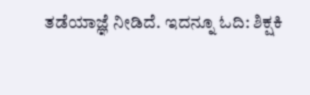ತಡೆಯಾಜ್ಞೆ ನೀಡಿದೆ. ಇದನ್ನೂ ಓದಿ: ಶಿಕ್ಷಕಿ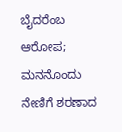ಬೈದರೆಂಬ ಆರೋಪ; ಮನನೊಂದು ನೇಣಿಗೆ ಶರಣಾದ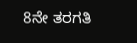8ನೇ ತರಗತಿ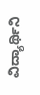ವಿದ್ಯಾರ್ಥಿನಿ